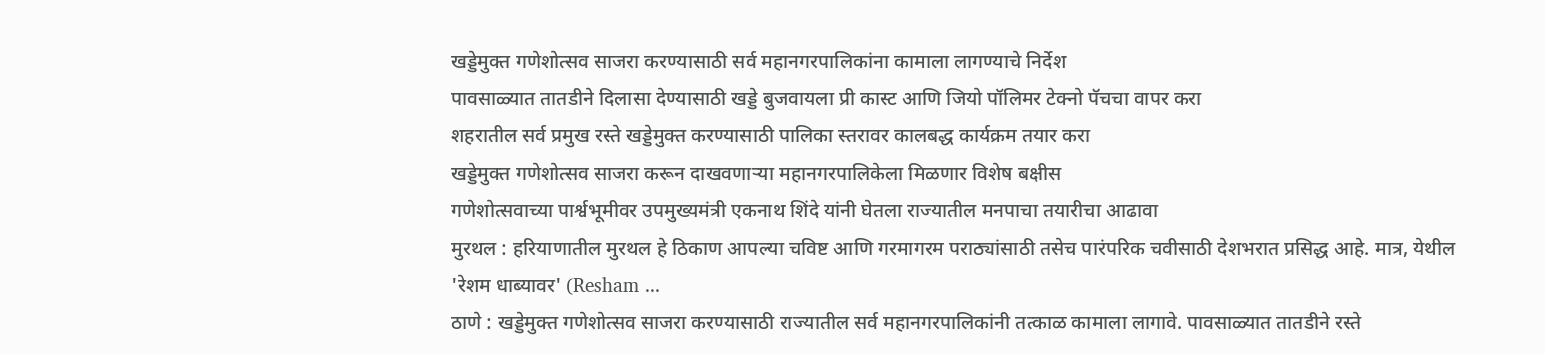खड्डेमुक्त गणेशोत्सव साजरा करण्यासाठी सर्व महानगरपालिकांना कामाला लागण्याचे निर्देश
पावसाळ्यात तातडीने दिलासा देण्यासाठी खड्डे बुजवायला प्री कास्ट आणि जियो पॉलिमर टेक्नो पॅचचा वापर करा
शहरातील सर्व प्रमुख रस्ते खड्डेमुक्त करण्यासाठी पालिका स्तरावर कालबद्ध कार्यक्रम तयार करा
खड्डेमुक्त गणेशोत्सव साजरा करून दाखवणाऱ्या महानगरपालिकेला मिळणार विशेष बक्षीस
गणेशोत्सवाच्या पार्श्वभूमीवर उपमुख्यमंत्री एकनाथ शिंदे यांनी घेतला राज्यातील मनपाचा तयारीचा आढावा
मुरथल : हरियाणातील मुरथल हे ठिकाण आपल्या चविष्ट आणि गरमागरम पराठ्यांसाठी तसेच पारंपरिक चवीसाठी देशभरात प्रसिद्ध आहे. मात्र, येथील 'रेशम धाब्यावर' (Resham ...
ठाणे : खड्डेमुक्त गणेशोत्सव साजरा करण्यासाठी राज्यातील सर्व महानगरपालिकांनी तत्काळ कामाला लागावे. पावसाळ्यात तातडीने रस्ते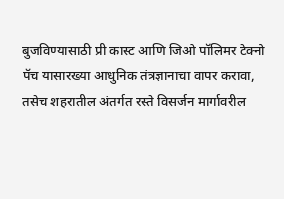बुजविण्यासाठी प्री कास्ट आणि जिओ पॉलिमर टेक्नो पॅच यासारख्या आधुनिक तंत्रज्ञानाचा वापर करावा, तसेच शहरातील अंतर्गत रस्ते विसर्जन मार्गावरील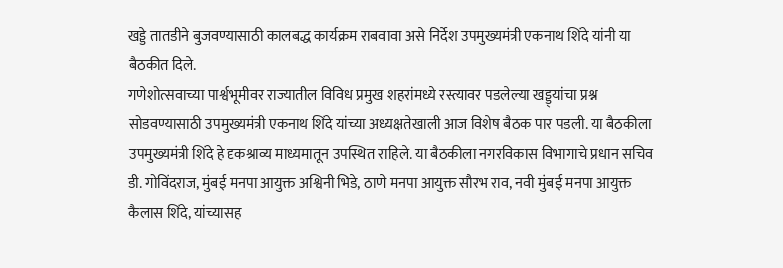खड्डे तातडीने बुजवण्यासाठी कालबद्ध कार्यक्रम राबवावा असे निर्देश उपमुख्यमंत्री एकनाथ शिंदे यांनी या बैठकीत दिले.
गणेशोत्सवाच्या पार्श्वभूमीवर राज्यातील विविध प्रमुख शहरांमध्ये रस्त्यावर पडलेल्या खड्ड्यांचा प्रश्न सोडवण्यासाठी उपमुख्यमंत्री एकनाथ शिंदे यांच्या अध्यक्षतेखाली आज विशेष बैठक पार पडली. या बैठकीला उपमुख्यमंत्री शिंदे हे दृकश्राव्य माध्यमातून उपस्थित राहिले. या बैठकीला नगरविकास विभागाचे प्रधान सचिव डी. गोविंदराज, मुंबई मनपा आयुक्त अश्विनी भिडे, ठाणे मनपा आयुक्त सौरभ राव, नवी मुंबई मनपा आयुक्त कैलास शिंदे, यांच्यासह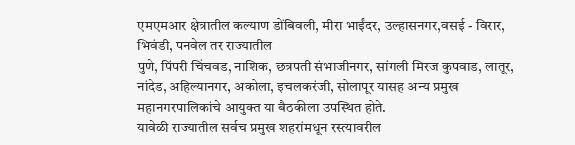एमएमआर क्षेत्रातील कल्याण डोंबिवली, मीरा भाईंदर, उल्हासनगर,वसई - विरार, भिवंडी, पनवेल तर राज्यातील
पुणे, पिंपरी चिंचवड, नाशिक, छत्रपती संभाजीनगर, सांगली मिरज कुपवाड, लातूर, नांदेड, अहिल्यानगर, अकोला, इचलकरंजी, सोलापूर यासह अन्य प्रमुख महानगरपालिकांचे आयुक्त या बैठकीला उपस्थित होते.
यावेळी राज्यातील सर्वच प्रमुख शहरांमधून रस्त्यावरील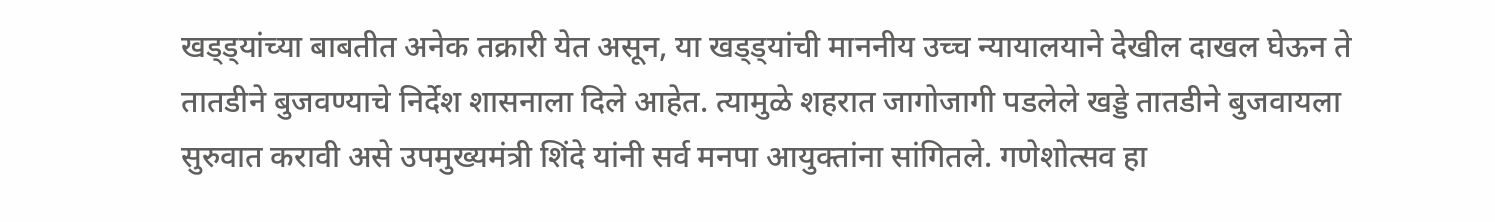खड्ड्यांच्या बाबतीत अनेक तक्रारी येत असून, या खड्ड्यांची माननीय उच्च न्यायालयाने देखील दाखल घेऊन ते तातडीने बुजवण्याचे निर्देश शासनाला दिले आहेत. त्यामुळे शहरात जागोजागी पडलेले खड्डे तातडीने बुजवायला सुरुवात करावी असे उपमुख्यमंत्री शिंदे यांनी सर्व मनपा आयुक्तांना सांगितले. गणेशोत्सव हा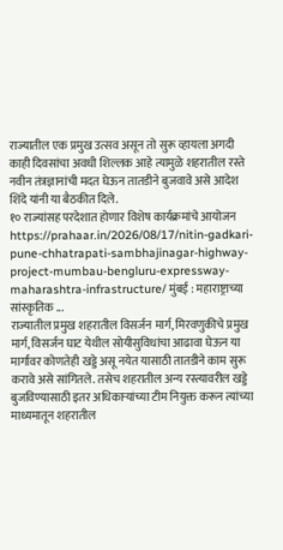राज्यातील एक प्रमुख उत्सव असून तो सुरू व्हायला अगदी काही दिवसांचा अवधी शिल्लक आहे त्यामुळे शहरातील रस्ते नवीन तंत्रज्ञानांची मदत घेऊन तातडीने बुजवावे असे आदेश शिंदे यांनी या बैठकीत दिले.
१० राज्यांसह परदेशात होणार विशेष कार्यक्रमांचे आयोजन https://prahaar.in/2026/08/17/nitin-gadkari-pune-chhatrapati-sambhajinagar-highway-project-mumbau-bengluru-expressway-maharashtra-infrastructure/ मुंबई : महाराष्ट्राच्या सांस्कृतिक ...
राज्यातील प्रमुख शहरातील विसर्जन मार्ग, मिरवणुकीचे प्रमुख मार्ग, विसर्जन घाट येथील सोयीसुविधांचा आढावा घेऊन या मार्गावर कोणतेही खड्डे असू नयेत यासाठी तातडीने काम सुरू करावे असे सांगितले. तसेच शहरातील अन्य रस्त्यावरील खड्डे बुजविण्यासाठी इतर अधिकाऱ्यांच्या टीम नियुक्त करून त्यांच्या माध्यमातून शहरातील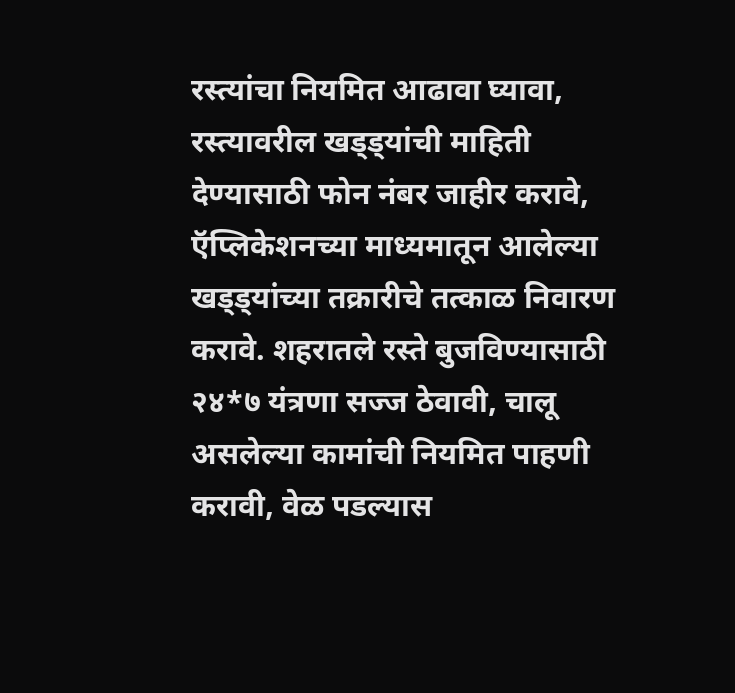रस्त्यांचा नियमित आढावा घ्यावा, रस्त्यावरील खड्ड्यांची माहिती देण्यासाठी फोन नंबर जाहीर करावे, ऍप्लिकेशनच्या माध्यमातून आलेल्या खड्ड्यांच्या तक्रारीचे तत्काळ निवारण करावे. शहरातले रस्ते बुजविण्यासाठी २४*७ यंत्रणा सज्ज ठेवावी, चालू असलेल्या कामांची नियमित पाहणी करावी, वेळ पडल्यास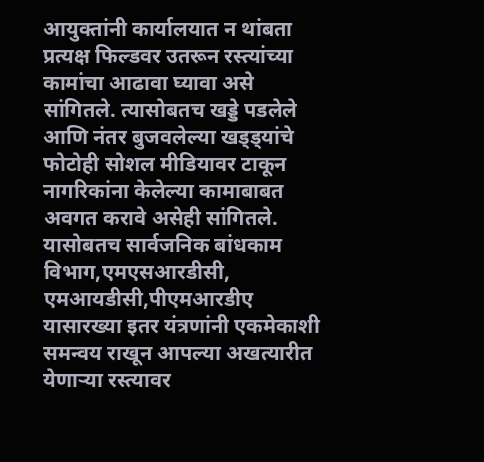आयुक्तांनी कार्यालयात न थांबता प्रत्यक्ष फिल्डवर उतरून रस्त्यांच्या कामांचा आढावा घ्यावा असे सांगितले. त्यासोबतच खड्डे पडलेले आणि नंतर बुजवलेल्या खड्ड्यांचे फोटोही सोशल मीडियावर टाकून नागरिकांना केलेल्या कामाबाबत अवगत करावे असेही सांगितले.
यासोबतच सार्वजनिक बांधकाम विभाग,एमएसआरडीसी, एमआयडीसी,पीएमआरडीए यासारख्या इतर यंत्रणांनी एकमेकाशी समन्वय राखून आपल्या अखत्यारीत येणाऱ्या रस्त्यावर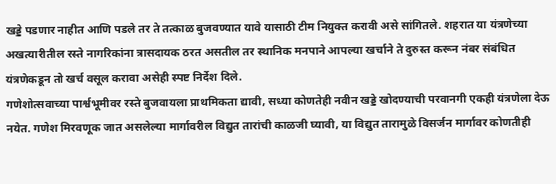खड्डे पडणार नाहीत आणि पडले तर ते तत्काळ बुजवण्यात यावे यासाठी टीम नियुक्त करावी असे सांगितले. शहरात या यंत्रणेच्या अखत्यारीतील रस्ते नागरिकांना त्रासदायक ठरत असतील तर स्थानिक मनपाने आपल्या खर्चाने ते दुरुस्त करून नंबर संबंधित यंत्रणेकडून तो खर्च वसूल करावा असेही स्पष्ट निर्देश दिले.
गणेशोत्सवाच्या पार्श्वभूमीवर रस्ते बुजवायला प्राथमिकता द्यावी, सध्या कोणतेही नवीन खड्डे खोदण्याची परवानगी एकही यंत्रणेला देऊ नयेत. गणेश मिरवणूक जात असलेल्या मार्गावरील विद्युत तारांची काळजी घ्यावी, या विद्युत तारामुळे विसर्जन मार्गावर कोणतीही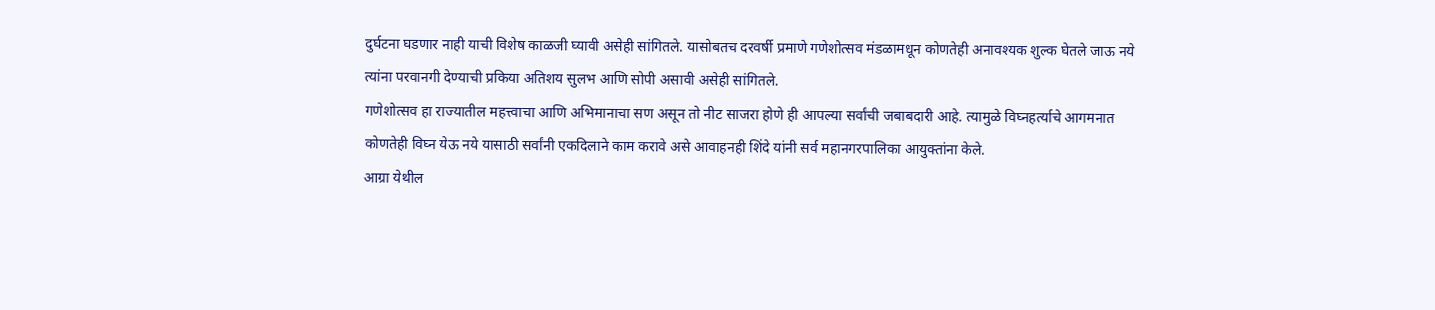दुर्घटना घडणार नाही याची विशेष काळजी घ्यावी असेही सांगितले. यासोबतच दरवर्षी प्रमाणे गणेशोत्सव मंडळामधून कोणतेही अनावश्यक शुल्क घेतले जाऊ नये त्यांना परवानगी देण्याची प्रकिया अतिशय सुलभ आणि सोपी असावी असेही सांगितले.
गणेशोत्सव हा राज्यातील महत्त्वाचा आणि अभिमानाचा सण असून तो नीट साजरा होणे ही आपल्या सर्वांची जबाबदारी आहे. त्यामुळे विघ्नहर्त्याचे आगमनात कोणतेही विघ्न येऊ नये यासाठी सर्वांनी एकदिलाने काम करावे असे आवाहनही शिंदे यांनी सर्व महानगरपालिका आयुक्तांना केले.
आग्रा येथील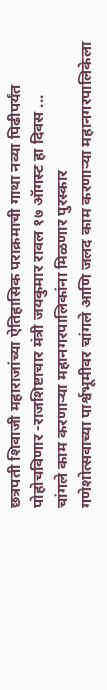छत्रपती शिवाजी महाराजांच्या ऐतिहासिक पराक्रमाची गाथा नव्या पिढीपर्यंत पोहोचविणार -राजशिष्टाचार मंत्री जयकुमार रावल १७ ऑगस्ट हा दिवस ...
चांगले काम करणाऱ्या महानगरपालिकांना मिळणार पुरस्कार
गणेशोत्सवाच्या पार्श्वभूमीवर चांगले आणि जलद काम करणाऱ्या महानगरपालिकेला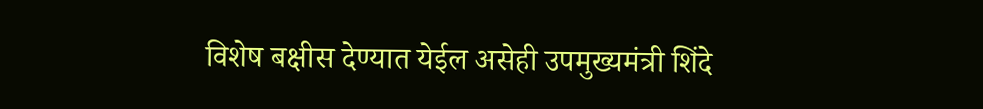विशेष बक्षीस देण्यात येईल असेही उपमुख्यमंत्री शिंदे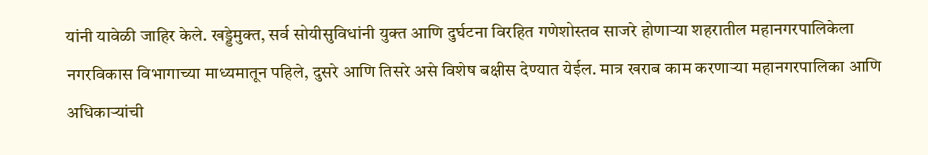यांनी यावेळी जाहिर केले. खड्डेमुक्त, सर्व सोयीसुविधांनी युक्त आणि दुर्घटना विरहित गणेशोस्तव साजरे होणाऱ्या शहरातील महानगरपालिकेला नगरविकास विभागाच्या माध्यमातून पहिले, दुसरे आणि तिसरे असे विशेष बक्षीस देण्यात येईल. मात्र खराब काम करणाऱ्या महानगरपालिका आणि अधिकाऱ्यांची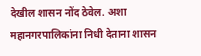देखील शासन नोंद ठेवेल. अशा महानगरपालिकांना निधी देताना शासन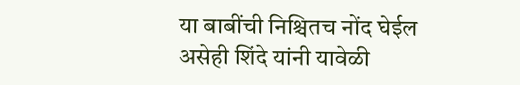या बाबींची निश्चितच नोंद घेईल असेही शिंदे यांनी यावेळी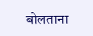बोलताना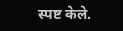स्पष्ट केले.